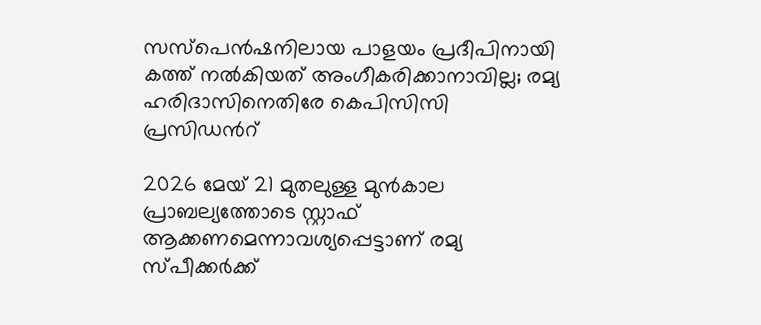സസ്പെൻഷനിലായ പാളയം പ്രദീപിനായി കത്ത് നൽകിയത് അംഗീകരിക്കാനാവില്ല; രമ്യ ഹരിദാസിനെതിരേ കെപിസിസി പ്രസിഡന്‍റ്

2026 മേയ് 21 മുതലുള്ള മുൻകാല പ്രാബല്യത്തോടെ സ്റ്റാഫ് ആക്കണമെന്നാവശ്യപ്പെട്ടാണ് രമ്യ സ്പീക്കർക്ക്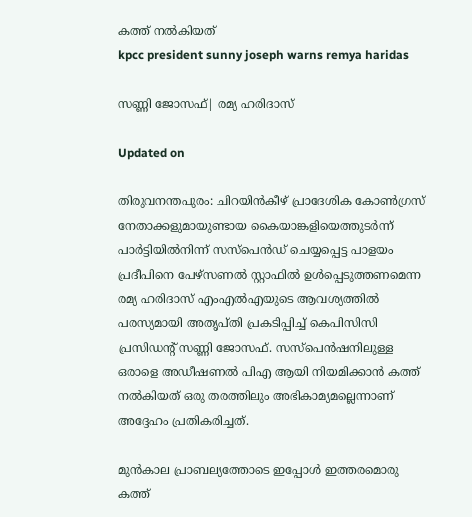കത്ത് നൽകിയത്
kpcc president sunny joseph warns remya haridas

സണ്ണി ജോസഫ്| രമ്യ ഹരിദാസ്

Updated on

തിരുവനന്തപുരം: ചിറയിൻകീഴ് പ്രാദേശിക കോൺഗ്രസ് നേതാക്കളുമായുണ്ടായ കൈയാങ്കളിയെത്തുടർന്ന് പാർട്ടിയിൽനിന്ന് സസ്പെൻഡ് ചെയ്യപ്പെട്ട പാളയം പ്രദീപിനെ പേഴ്സണൽ സ്റ്റാഫിൽ ഉൾപ്പെടുത്തണമെന്ന രമ്യ ഹരിദാസ് എംഎൽഎയുടെ ആവശ്യത്തിൽ പരസ്യമായി അതൃപ്തി പ്രകടിപ്പിച്ച് കെപിസിസി പ്രസിഡന്‍റ് സണ്ണി ജോസഫ്. സസ്പെൻഷനിലുള്ള ഒരാളെ അഡീഷണൽ പിഎ ആയി നിയമിക്കാൻ കത്ത് നൽകിയത് ഒരു തരത്തിലും അഭികാമ്യമല്ലെന്നാണ് അദ്ദേഹം പ്രതികരിച്ചത്.

മുൻകാല പ്രാബല്യത്തോടെ ഇപ്പോൾ ഇത്തരമൊരു കത്ത്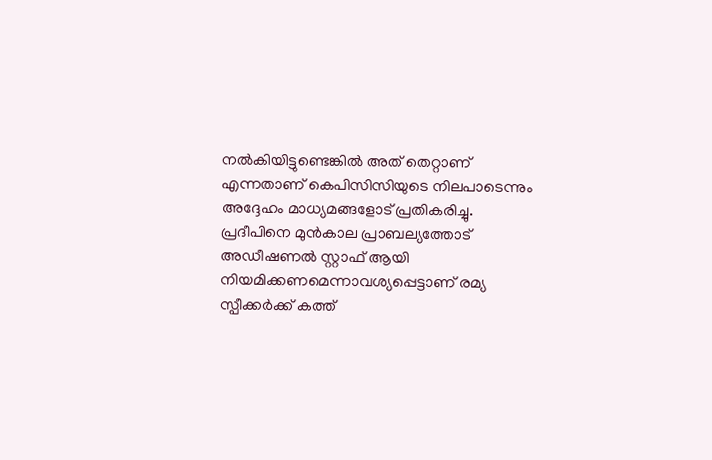നൽകിയിട്ടുണ്ടെങ്കിൽ അത് തെറ്റാണ് എന്നതാണ് കെപിസിസിയുടെ നിലപാടെന്നും അദ്ദേഹം മാധ്യമങ്ങളോട് പ്രതികരിച്ചു. പ്രദീപിനെ മുൻകാല പ്രാബല്യത്തോട് അഡീഷണൽ സ്റ്റാഫ് ആയി നിയമിക്കണമെന്നാവശ്യപ്പെട്ടാണ് രമ്യ സ്പീക്കർക്ക് കത്ത്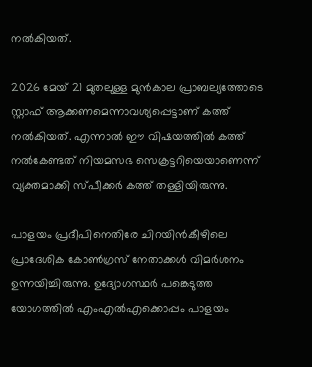നൽകിയത്.

2026 മേയ് 21 മുതലുള്ള മുൻകാല പ്രാബല്യത്തോടെ സ്റ്റാഫ് ആക്കണമെന്നാവശ്യപ്പെട്ടാണ് കത്ത് നൽകിയത്. എന്നാൽ ഈ വിഷയത്തിൽ കത്ത് നൽകേണ്ടത് നിയമസഭ സെക്രട്ടറിയെയാണെന്ന് വ്യക്തമാക്കി സ്പീക്കർ കത്ത് തള്ളിയിരുന്നു.

പാളയം പ്രദീപിനെതിരേ ചിറയിൻകീഴിലെ പ്രാദേശിക കോൺഗ്രസ് നേതാക്കൾ വിമർശനം ഉന്നയിച്ചിരുന്നു. ഉദ്യോഗസ്ഥർ പങ്കെടുത്ത യോഗത്തിൽ എംഎൽഎക്കൊപ്പം പാളയം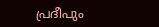പ്രദീപും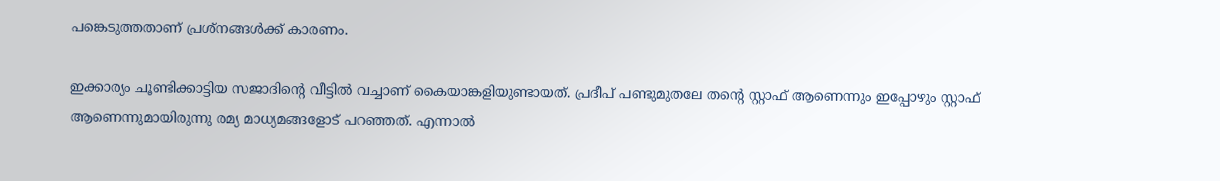പങ്കെടുത്തതാണ് പ്രശ്നങ്ങൾക്ക് കാരണം.

ഇക്കാര്യം ചൂണ്ടിക്കാട്ടിയ സജാദിന്‍റെ വീട്ടിൽ വച്ചാണ് കൈയാങ്കളിയുണ്ടായത്. പ്രദീപ് പണ്ടുമുതലേ തന്‍റെ സ്റ്റാഫ് ആണെന്നും ഇപ്പോഴും സ്റ്റാഫ് ആണെന്നുമായിരുന്നു രമ്യ മാധ്യമങ്ങളോട് പറഞ്ഞത്. എന്നാൽ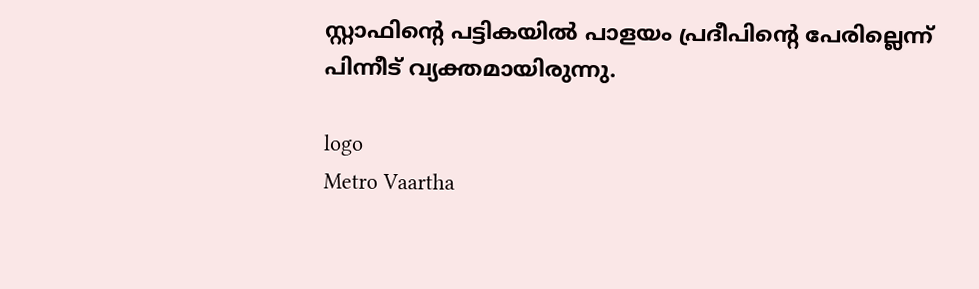സ്റ്റാഫിന്‍റെ പട്ടികയിൽ പാളയം പ്രദീപിന്‍റെ പേരില്ലെന്ന് പിന്നീട് വ്യക്തമായിരുന്നു.

logo
Metro Vaartha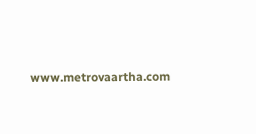www.metrovaartha.com